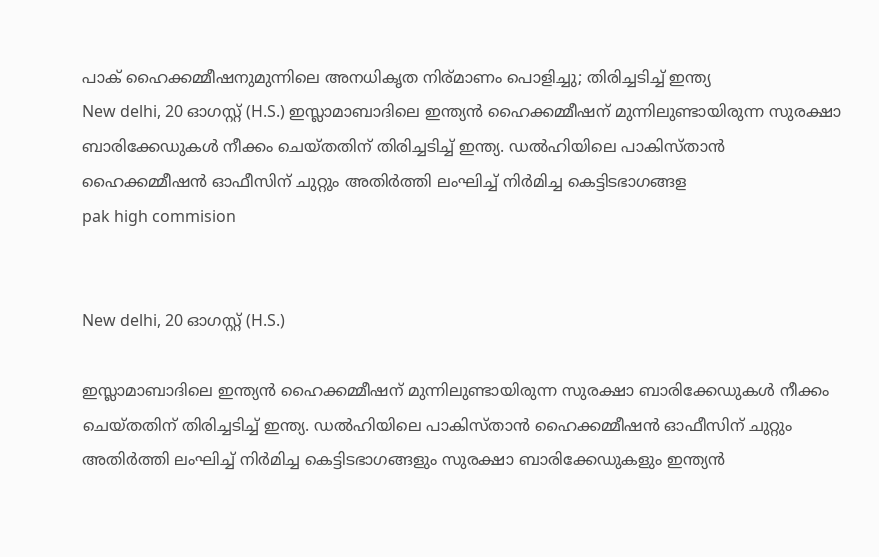പാക് ഹൈക്കമ്മീഷനുമുന്നിലെ അനധികൃത നിര്മാണം പൊളിച്ചു; തിരിച്ചടിച്ച് ഇന്ത്യ
New delhi, 20 ഓഗസ്റ്റ് (H.S.) ഇസ്ലാമാബാദിലെ ഇന്ത്യന്‍ ഹൈക്കമ്മീഷന് മുന്നിലുണ്ടായിരുന്ന സുരക്ഷാ ബാരിക്കേഡുകള്‍ നീക്കം ചെയ്തതിന് തിരിച്ചടിച്ച് ഇന്ത്യ. ഡല്‍ഹിയിലെ പാകിസ്താന്‍ ഹൈക്കമ്മീഷന്‍ ഓഫീസിന് ചുറ്റും അതിര്‍ത്തി ലംഘിച്ച് നിര്‍മിച്ച കെട്ടിടഭാഗങ്ങള
pak high commision


New delhi, 20 ഓഗസ്റ്റ് (H.S.)

ഇസ്ലാമാബാദിലെ ഇന്ത്യന്‍ ഹൈക്കമ്മീഷന് മുന്നിലുണ്ടായിരുന്ന സുരക്ഷാ ബാരിക്കേഡുകള്‍ നീക്കം ചെയ്തതിന് തിരിച്ചടിച്ച് ഇന്ത്യ. ഡല്‍ഹിയിലെ പാകിസ്താന്‍ ഹൈക്കമ്മീഷന്‍ ഓഫീസിന് ചുറ്റും അതിര്‍ത്തി ലംഘിച്ച് നിര്‍മിച്ച കെട്ടിടഭാഗങ്ങളും സുരക്ഷാ ബാരിക്കേഡുകളും ഇന്ത്യന്‍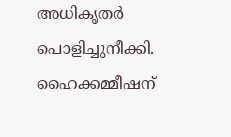അധികൃതര്‍ പൊളിച്ചുനീക്കി. ഹൈക്കമ്മീഷന്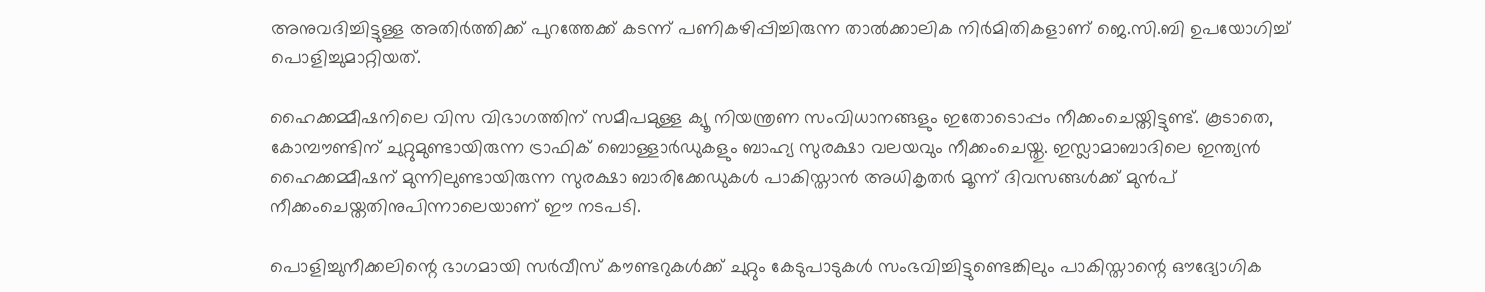അനുവദിച്ചിട്ടുള്ള അതിര്‍ത്തിക്ക് പുറത്തേക്ക് കടന്ന് പണികഴിപ്പിച്ചിരുന്ന താല്‍ക്കാലിക നിര്‍മിതികളാണ് ജെ.സി.ബി ഉപയോഗിച്ച് പൊളിച്ചുമാറ്റിയത്.

ഹൈക്കമ്മീഷനിലെ വിസ വിഭാഗത്തിന് സമീപമുള്ള ക്യൂ നിയന്ത്രണ സംവിധാനങ്ങളും ഇതോടൊപ്പം നീക്കംചെയ്തിട്ടുണ്ട്. കൂടാതെ, കോമ്പൗണ്ടിന് ചുറ്റുമുണ്ടായിരുന്ന ട്രാഫിക് ബൊള്ളാര്‍ഡുകളും ബാഹ്യ സുരക്ഷാ വലയവും നീക്കംചെയ്തു. ഇസ്ലാമാബാദിലെ ഇന്ത്യന്‍ ഹൈക്കമ്മീഷന് മുന്നിലുണ്ടായിരുന്ന സുരക്ഷാ ബാരിക്കേഡുകള്‍ പാകിസ്താന്‍ അധികൃതര്‍ മൂന്ന് ദിവസങ്ങള്‍ക്ക് മുന്‍പ് നീക്കംചെയ്തതിനുപിന്നാലെയാണ് ഈ നടപടി.

പൊളിച്ചുനീക്കലിന്റെ ഭാഗമായി സര്‍വീസ് കൗണ്ടറുകള്‍ക്ക് ചുറ്റും കേടുപാടുകള്‍ സംഭവിച്ചിട്ടുണ്ടെങ്കിലും പാകിസ്താന്റെ ഔദ്യോഗിക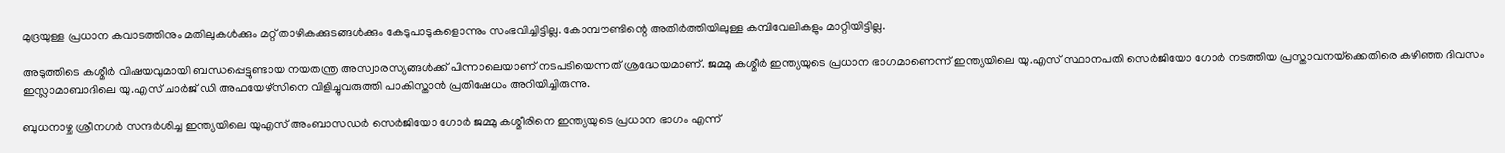മുദ്രയുള്ള പ്രധാന കവാടത്തിനും മതിലുകള്‍ക്കും മറ്റ് താഴികക്കുടങ്ങള്‍ക്കും കേടുപാടുകളൊന്നും സംഭവിച്ചിട്ടില്ല. കോമ്പൗണ്ടിന്റെ അതിര്‍ത്തിയിലുള്ള കമ്പിവേലികളും മാറ്റിയിട്ടില്ല.

അടുത്തിടെ കശ്മീര്‍ വിഷയവുമായി ബന്ധപ്പെട്ടുണ്ടായ നയതന്ത്ര അസ്വാരസ്യങ്ങള്‍ക്ക് പിന്നാലെയാണ് നടപടിയെന്നത് ശ്രദ്ധേയമാണ്. ജമ്മു കശ്മീര്‍ ഇന്ത്യയുടെ പ്രധാന ഭാഗമാണെന്ന് ഇന്ത്യയിലെ യു.എസ് സ്ഥാനപതി സെര്‍ജിയോ ഗോര്‍ നടത്തിയ പ്രസ്താവനയ്‌ക്കെതിരെ കഴിഞ്ഞ ദിവസം ഇസ്ലാമാബാദിലെ യു.എസ് ചാര്‍ജ് ഡി അഫയേഴ്സിനെ വിളിച്ചുവരുത്തി പാകിസ്താന്‍ പ്രതിഷേധം അറിയിച്ചിരുന്നു.

ബുധനാഴ്ച ശ്രീനഗര്‍ സന്ദര്‍ശിച്ച ഇന്ത്യയിലെ യുഎസ് അംബാസഡര്‍ സെര്‍ജിയോ ഗോര്‍ ജമ്മു കശ്മീരിനെ ഇന്ത്യയുടെ പ്രധാന ഭാഗം എന്ന്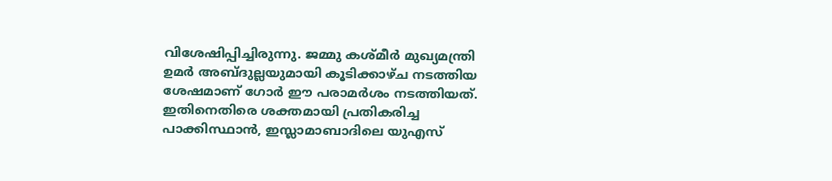വിശേഷിപ്പിച്ചിരുന്നു. ജമ്മു കശ്മീര്‍ മുഖ്യമന്ത്രി ഉമര്‍ അബ്ദുല്ലയുമായി കൂടിക്കാഴ്ച നടത്തിയ ശേഷമാണ് ഗോര്‍ ഈ പരാമര്‍ശം നടത്തിയത്. ഇതിനെതിരെ ശക്തമായി പ്രതികരിച്ച പാക്കിസ്ഥാന്‍, ഇസ്ലാമാബാദിലെ യുഎസ്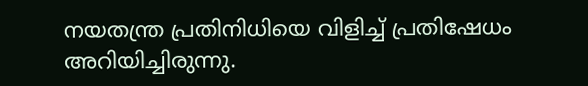നയതന്ത്ര പ്രതിനിധിയെ വിളിച്ച് പ്രതിഷേധം അറിയിച്ചിരുന്നു.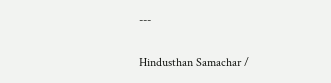---

Hindusthan Samachar /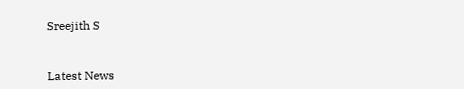Sreejith S


Latest News